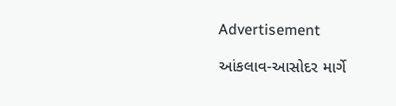Advertisement

આંકલાવ-આસોદર માર્ગે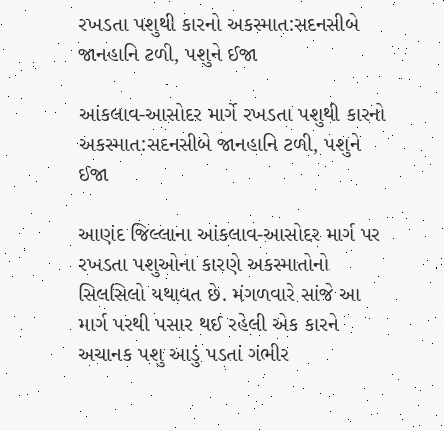રખડતા પશુથી કારનો અકસ્માત:સદનસીબે જાનહાનિ ટળી, પશુને ઈજા

આંકલાવ-આસોદર માર્ગે રખડતા પશુથી કારનો અકસ્માત:સદનસીબે જાનહાનિ ટળી, પશુને ઈજા

આણંદ જિલ્લાના આંકલાવ-આસોદર માર્ગ પર રખડતા પશુઓના કારણે અકસ્માતોનો સિલસિલો યથાવત છે. મંગળવારે સાંજે આ માર્ગ પરથી પસાર થઈ રહેલી એક કારને અચાનક પશુ આડું પડતાં ગંભીર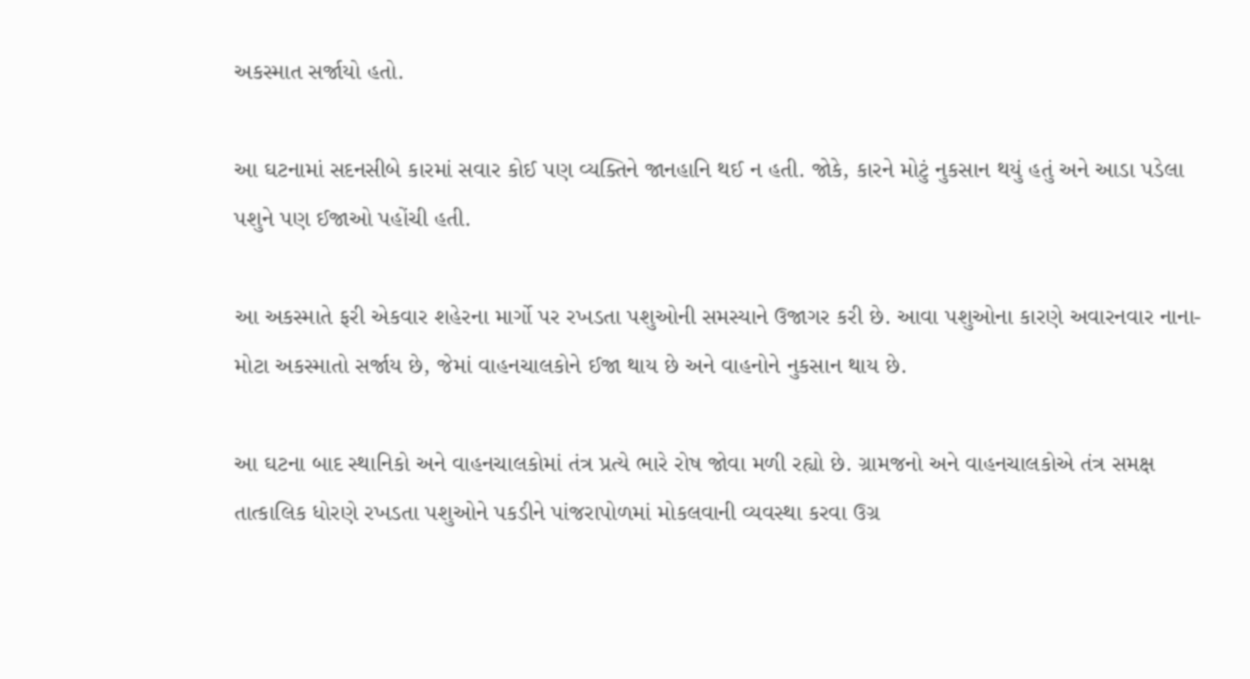અકસ્માત સર્જાયો હતો.

આ ઘટનામાં સદનસીબે કારમાં સવાર કોઈ પણ વ્યક્તિને જાનહાનિ થઈ ન હતી. જોકે, કારને મોટું નુકસાન થયું હતું અને આડા પડેલા પશુને પણ ઈજાઓ પહોંચી હતી.

આ અકસ્માતે ફરી એકવાર શહેરના માર્ગો પર રખડતા પશુઓની સમસ્યાને ઉજાગર કરી છે. આવા પશુઓના કારણે અવારનવાર નાના-મોટા અકસ્માતો સર્જાય છે, જેમાં વાહનચાલકોને ઈજા થાય છે અને વાહનોને નુકસાન થાય છે.

આ ઘટના બાદ સ્થાનિકો અને વાહનચાલકોમાં તંત્ર પ્રત્યે ભારે રોષ જોવા મળી રહ્યો છે. ગ્રામજનો અને વાહનચાલકોએ તંત્ર સમક્ષ તાત્કાલિક ધોરણે રખડતા પશુઓને પકડીને પાંજરાપોળમાં મોકલવાની વ્યવસ્થા કરવા ઉગ્ર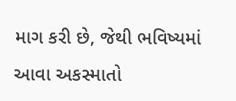માગ કરી છે, જેથી ભવિષ્યમાં આવા અકસ્માતો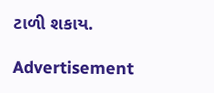ટાળી શકાય.

Advertisement